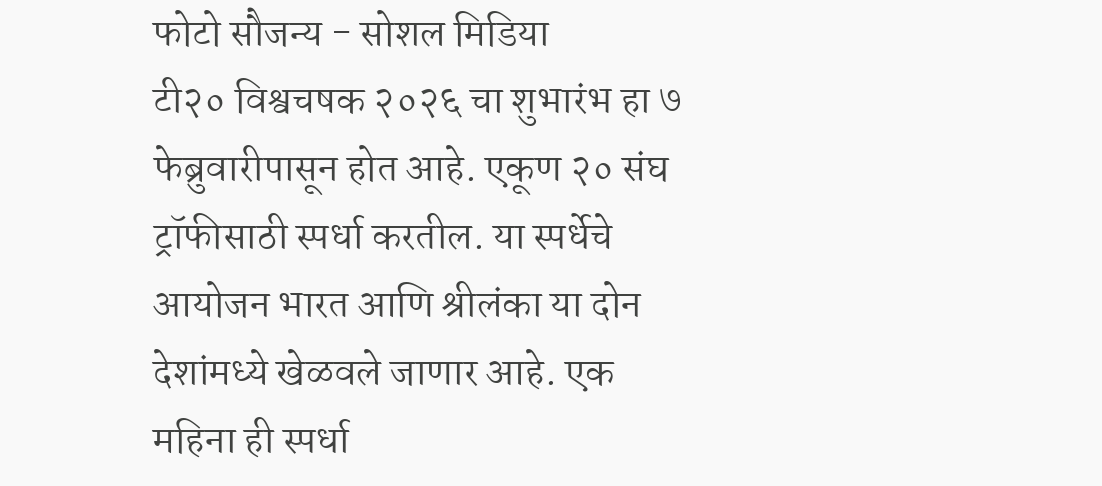फोटो सौजन्य - सोशल मिडिया
टी२० विश्वचषक २०२६ चा शुभारंभ हा ७ फेब्रुवारीपासून होत आहे. एकूण २० संघ ट्रॉफीसाठी स्पर्धा करतील. या स्पर्धेचे आयोजन भारत आणि श्रीलंका या दोन देशांमध्ये खेळवले जाणार आहे. एक महिना ही स्पर्धा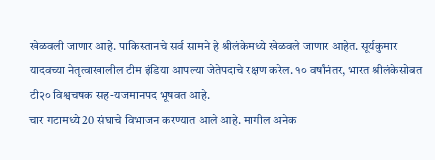खेळवली जाणार आहे. पाकिस्तानचे सर्व सामने हे श्रीलंकेमध्ये खेळवले जाणार आहेत. सूर्यकुमार यादवच्या नेतृत्वाखालील टीम इंडिया आपल्या जेतेपदाचे रक्षण करेल. १० वर्षांनंतर, भारत श्रीलंकेसोबत टी२० विश्वचषक सह-यजमानपद भूषवत आहे.
चार गटामध्ये 20 संघाचे विभाजन करण्यात आले आहे. मागील अनेक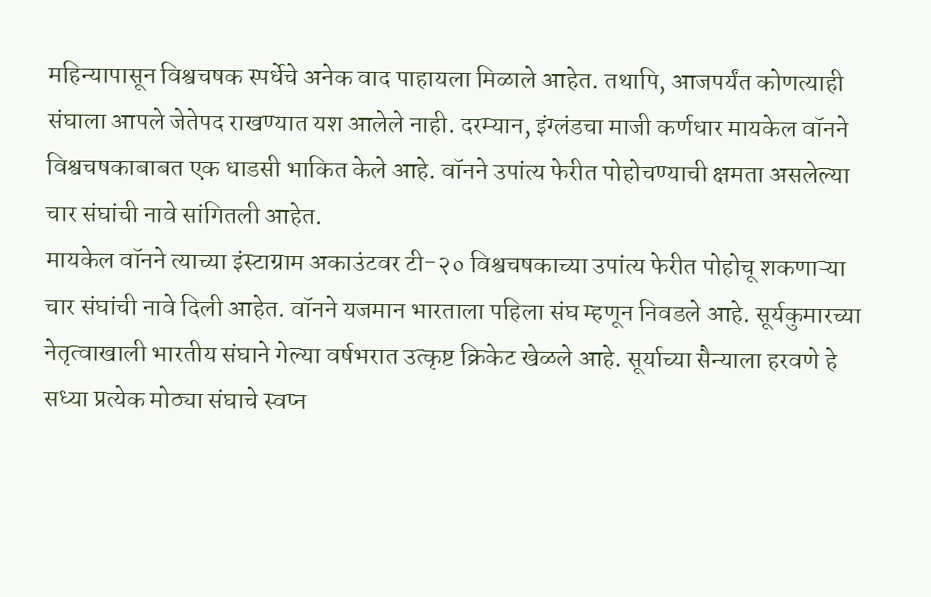महिन्यापासून विश्वचषक स्पर्धेचे अनेक वाद पाहायला मिळाले आहेत. तथापि, आजपर्यंत कोणत्याही संघाला आपले जेतेपद राखण्यात यश आलेले नाही. दरम्यान, इंग्लंडचा माजी कर्णधार मायकेल वॉनने विश्वचषकाबाबत एक धाडसी भाकित केले आहे. वॉनने उपांत्य फेरीत पोहोचण्याची क्षमता असलेल्या चार संघांची नावे सांगितली आहेत.
मायकेल वॉनने त्याच्या इंस्टाग्राम अकाउंटवर टी-२० विश्वचषकाच्या उपांत्य फेरीत पोहोचू शकणाऱ्या चार संघांची नावे दिली आहेत. वॉनने यजमान भारताला पहिला संघ म्हणून निवडले आहे. सूर्यकुमारच्या नेतृत्वाखाली भारतीय संघाने गेल्या वर्षभरात उत्कृष्ट क्रिकेट खेळले आहे. सूर्याच्या सैन्याला हरवणे हे सध्या प्रत्येक मोठ्या संघाचे स्वप्न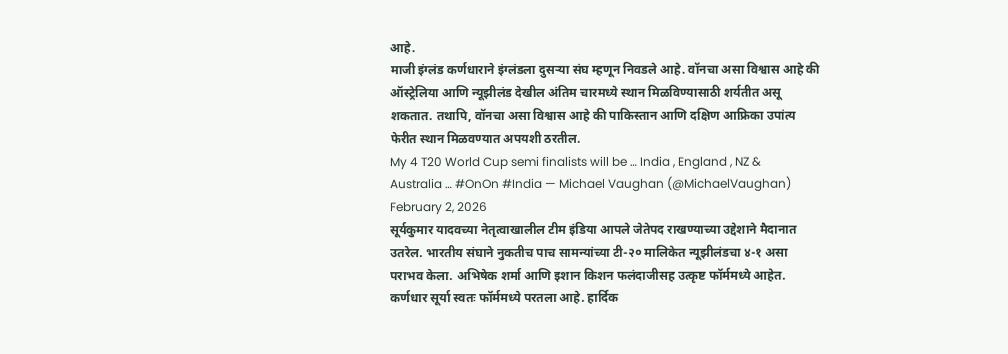आहे.
माजी इंग्लंड कर्णधाराने इंग्लंडला दुसऱ्या संघ म्हणून निवडले आहे. वॉनचा असा विश्वास आहे की ऑस्ट्रेलिया आणि न्यूझीलंड देखील अंतिम चारमध्ये स्थान मिळविण्यासाठी शर्यतीत असू शकतात. तथापि, वॉनचा असा विश्वास आहे की पाकिस्तान आणि दक्षिण आफ्रिका उपांत्य फेरीत स्थान मिळवण्यात अपयशी ठरतील.
My 4 T20 World Cup semi finalists will be … India , England , NZ & Australia … #OnOn #India — Michael Vaughan (@MichaelVaughan) February 2, 2026
सूर्यकुमार यादवच्या नेतृत्वाखालील टीम इंडिया आपले जेतेपद राखण्याच्या उद्देशाने मैदानात उतरेल. भारतीय संघाने नुकतीच पाच सामन्यांच्या टी-२० मालिकेत न्यूझीलंडचा ४-१ असा पराभव केला. अभिषेक शर्मा आणि इशान किशन फलंदाजीसह उत्कृष्ट फॉर्ममध्ये आहेत. कर्णधार सूर्या स्वतः फॉर्ममध्ये परतला आहे. हार्दिक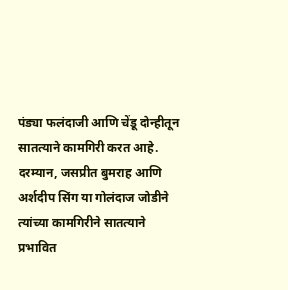पंड्या फलंदाजी आणि चेंडू दोन्हीतून सातत्याने कामगिरी करत आहे. दरम्यान, जसप्रीत बुमराह आणि अर्शदीप सिंग या गोलंदाज जोडीने त्यांच्या कामगिरीने सातत्याने प्रभावित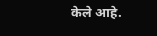केले आहे.